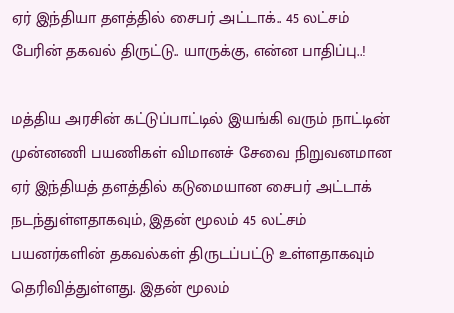ஏர் இந்தியா தளத்தில் சைபர் அட்டாக்.. 45 லட்சம் பேரின் தகவல் திருட்டு.. யாருக்கு, என்ன பாதிப்பு..!

மத்திய அரசின் கட்டுப்பாட்டில் இயங்கி வரும் நாட்டின் முன்னணி பயணிகள் விமானச் சேவை நிறுவனமான ஏர் இந்தியத் தளத்தில் கடுமையான சைபர் அட்டாக் நடந்துள்ளதாகவும், இதன் மூலம் 45 லட்சம் பயனர்களின் தகவல்கள் திருடப்பட்டு உள்ளதாகவும் தெரிவித்துள்ளது. இதன் மூலம்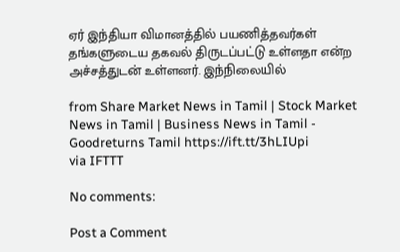ஏர் இந்தியா விமானத்தில் பயணித்தவர்கள் தங்களுடைய தகவல் திருடப்பட்டு உள்ளதா என்ற அச்சத்துடன் உள்ளனர். இந்நிலையில்

from Share Market News in Tamil | Stock Market News in Tamil | Business News in Tamil - Goodreturns Tamil https://ift.tt/3hLIUpi
via IFTTT

No comments:

Post a Comment